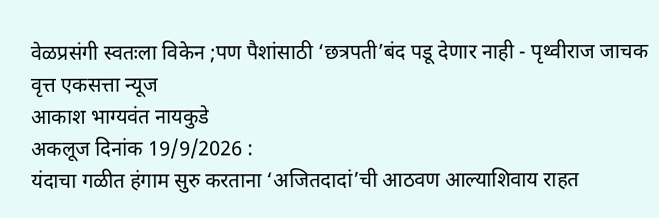वेळप्रसंगी स्वतःला विकेन ;पण पैशांसाठी ‘छत्रपती’बंद पडू देणार नाही - पृथ्वीराज जाचक
वृत्त एकसत्ता न्यूज
आकाश भाग्यवंत नायकुडे
अकलूज दिनांक 19/9/2026 :
यंदाचा गळीत हंगाम सुरु करताना ‘अजितदादां’ची आठवण आल्याशिवाय राहत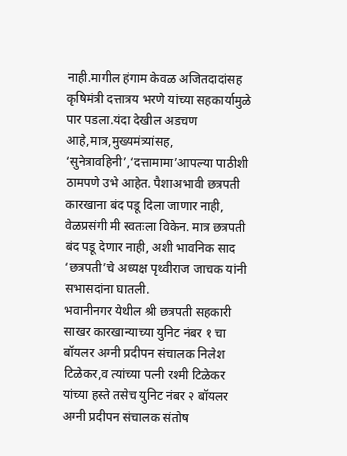नाही.मागील हंगाम केवळ अजितदादांसह कृषिमंत्री दत्तात्रय भरणे यांच्या सहकार्यामुळे पार पडला.यंदा देखील अडचण आहे,मात्र,मुख्यमंत्र्यांसह, ‘सुनेत्रावहिनी’,‘दत्तामामा’आपल्या पाठीशी ठामपणे उभे आहेत. पैशाअभावी छत्रपती कारखाना बंद पडू दिला जाणार नाही, वेळप्रसंगी मी स्वतःला विकेन. मात्र छत्रपती बंद पडू देणार नाही, अशी भावनिक साद ‘छत्रपती’चे अध्यक्ष पृथ्वीराज जाचक यांनी सभासदांना घातली.
भवानीनगर येथील श्री छत्रपती सहकारी साखर कारखान्याच्या युनिट नंबर १ चा बॉयलर अग्नी प्रदीपन संचालक निलेश टिळेकर,व त्यांच्या पत्नी रश्मी टिळेकर यांच्या हस्ते तसेच युनिट नंबर २ बॉयलर अग्नी प्रदीपन संचालक संतोष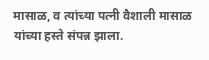मासाळ, व त्यांच्या पत्नी वैशाली मासाळ यांच्या हस्ते संपन्न झाला.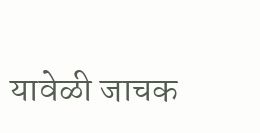यावेळी जाचक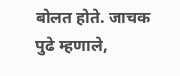बोलत होते. जाचक पुढे म्हणाले,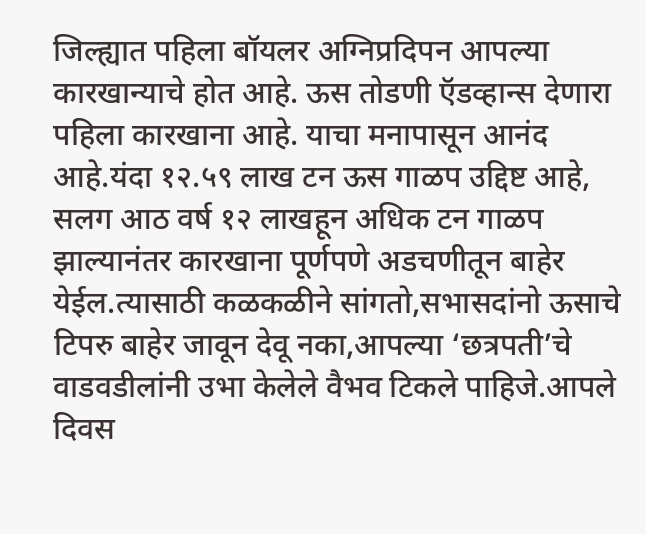जिल्ह्यात पहिला बॉयलर अग्निप्रदिपन आपल्या कारखान्याचे होत आहे. ऊस तोडणी ऍडव्हान्स देणारा पहिला कारखाना आहे. याचा मनापासून आनंद आहे.यंदा १२.५९ लाख टन ऊस गाळप उद्दिष्ट आहे, सलग आठ वर्ष १२ लाखहून अधिक टन गाळप झाल्यानंतर कारखाना पूर्णपणे अडचणीतून बाहेर येईल.त्यासाठी कळकळीने सांगतो,सभासदांनो ऊसाचे टिपरु बाहेर जावून देवू नका,आपल्या ‘छत्रपती’चे वाडवडीलांनी उभा केलेले वैभव टिकले पाहिजे.आपले दिवस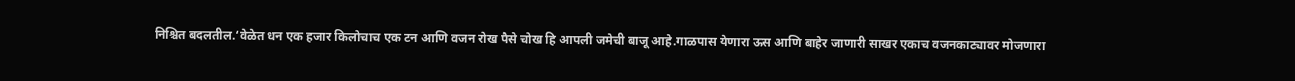निश्चित बदलतील.‘वेळेत धन एक हजार किलोचाच एक टन आणि वजन रोख पैसे चोख हि आपली जमेची बाजू आहे.गाळपास येणारा ऊस आणि बाहेर जाणारी साखर एकाच वजनकाट्यावर मोजणारा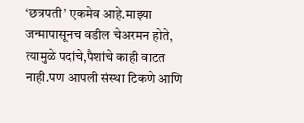‘छत्रपती’ एकमेव आहे.माझ्या जन्मापासूनच वडील चेअरमन होते, त्यामुळे पदांचे,पैशांचे काही वाटत नाही.पण आपली संस्था टिकणे आणि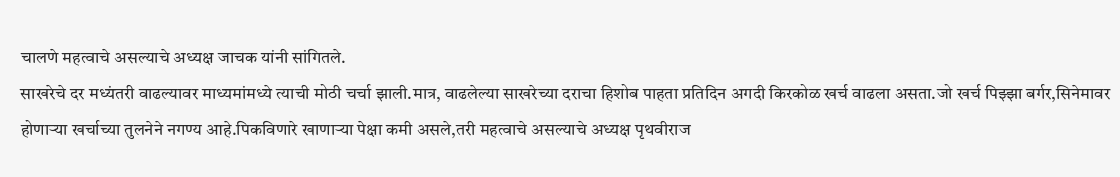चालणे महत्वाचे असल्याचे अध्यक्ष जाचक यांनी सांगितले.
साखरेचे दर मध्यंतरी वाढल्यावर माध्यमांमध्ये त्याची मोठी चर्चा झाली.मात्र, वाढलेल्या साखरेच्या दराचा हिशोब पाहता प्रतिदिन अगदी किरकोळ खर्च वाढला असता.जो खर्च पिझ्झा बर्गर,सिनेमावर होणाऱ्या खर्चाच्या तुलनेने नगण्य आहे.पिकविणारे खाणाऱ्या पेक्षा कमी असले,तरी महत्वाचे असल्याचे अध्यक्ष पृथवीराज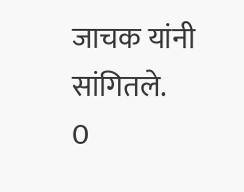जाचक यांनी सांगितले.
0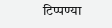टिप्पण्या